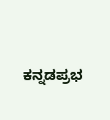ಕನ್ನಡಪ್ರಭ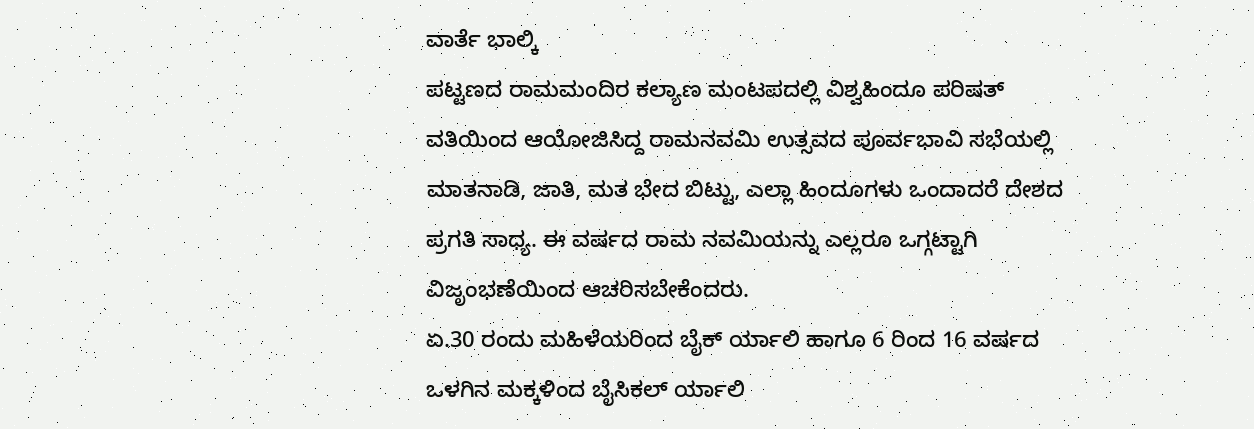ವಾರ್ತೆ ಭಾಲ್ಕಿ
ಪಟ್ಟಣದ ರಾಮಮಂದಿರ ಕಲ್ಯಾಣ ಮಂಟಪದಲ್ಲಿ ವಿಶ್ವಹಿಂದೂ ಪರಿಷತ್ ವತಿಯಿಂದ ಆಯೋಜಿಸಿದ್ದ ರಾಮನವಮಿ ಉತ್ಸವದ ಪೂರ್ವಭಾವಿ ಸಭೆಯಲ್ಲಿ ಮಾತನಾಡಿ, ಜಾತಿ, ಮತ ಭೇದ ಬಿಟ್ಟು, ಎಲ್ಲಾ ಹಿಂದೂಗಳು ಒಂದಾದರೆ ದೇಶದ ಪ್ರಗತಿ ಸಾಧ್ಯ. ಈ ವರ್ಷದ ರಾಮ ನವಮಿಯನ್ನು ಎಲ್ಲರೂ ಒಗ್ಗಟ್ಟಾಗಿ ವಿಜೃಂಭಣೆಯಿಂದ ಆಚರಿಸಬೇಕೆಂದರು.
ಏ.30 ರಂದು ಮಹಿಳೆಯರಿಂದ ಬೈಕ್ ರ್ಯಾಲಿ ಹಾಗೂ 6 ರಿಂದ 16 ವರ್ಷದ ಒಳಗಿನ ಮಕ್ಕಳಿಂದ ಬೈಸಿಕಲ್ ರ್ಯಾಲಿ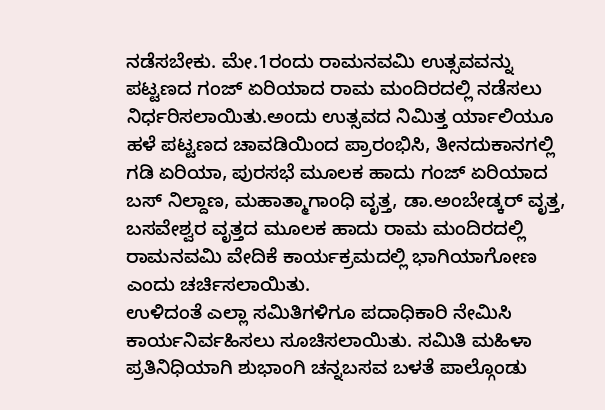ನಡೆಸಬೇಕು. ಮೇ.1ರಂದು ರಾಮನವಮಿ ಉತ್ಸವವನ್ನು ಪಟ್ಟಣದ ಗಂಜ್ ಏರಿಯಾದ ರಾಮ ಮಂದಿರದಲ್ಲಿ ನಡೆಸಲು ನಿರ್ಧರಿಸಲಾಯಿತು.ಅಂದು ಉತ್ಸವದ ನಿಮಿತ್ತ ರ್ಯಾಲಿಯೂ ಹಳೆ ಪಟ್ಟಣದ ಚಾವಡಿಯಿಂದ ಪ್ರಾರಂಭಿಸಿ, ತೀನದುಕಾನಗಲ್ಲಿ ಗಡಿ ಏರಿಯಾ, ಪುರಸಭೆ ಮೂಲಕ ಹಾದು ಗಂಜ್ ಏರಿಯಾದ ಬಸ್ ನಿಲ್ದಾಣ, ಮಹಾತ್ಮಾಗಾಂಧಿ ವೃತ್ತ, ಡಾ.ಅಂಬೇಡ್ಕರ್ ವೃತ್ತ, ಬಸವೇಶ್ವರ ವೃತ್ತದ ಮೂಲಕ ಹಾದು ರಾಮ ಮಂದಿರದಲ್ಲಿ ರಾಮನವಮಿ ವೇದಿಕೆ ಕಾರ್ಯಕ್ರಮದಲ್ಲಿ ಭಾಗಿಯಾಗೋಣ ಎಂದು ಚರ್ಚಿಸಲಾಯಿತು.
ಉಳಿದಂತೆ ಎಲ್ಲಾ ಸಮಿತಿಗಳಿಗೂ ಪದಾಧಿಕಾರಿ ನೇಮಿಸಿ ಕಾರ್ಯನಿರ್ವಹಿಸಲು ಸೂಚಿಸಲಾಯಿತು. ಸಮಿತಿ ಮಹಿಳಾ ಪ್ರತಿನಿಧಿಯಾಗಿ ಶುಭಾಂಗಿ ಚನ್ನಬಸವ ಬಳತೆ ಪಾಲ್ಗೊಂಡು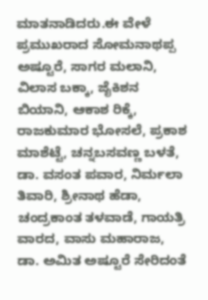ಮಾತನಾಡಿದರು.ಈ ವೇಳೆ ಪ್ರಮುಖರಾದ ಸೋಮನಾಥಪ್ಪ ಅಷ್ಟೂರೆ, ಸಾಗರ ಮಲಾನಿ, ವಿಲಾಸ ಬಕ್ಕಾ, ಜೈಕಿಶನ ಬಿಯಾನಿ, ಆಕಾಶ ರಿಕ್ಕೆ, ರಾಜಕುಮಾರ ಭೋಸಲೆ, ಪ್ರಕಾಶ ಮಾಶೆಟ್ಟೆ, ಚನ್ನಬಸವಣ್ಣ ಬಳತೆ, ಡಾ. ವಸಂತ ಪವಾರ, ನಿರ್ಮಲಾ ತಿವಾರಿ, ಶ್ರೀನಾಥ ಹೆಡಾ, ಚಂದ್ರಕಾಂತ ತಳವಾಡೆ, ಗಾಯತ್ರಿ ವಾರದ, ವಾಸು ಮಹಾರಾಜ, ಡಾ. ಅಮಿತ ಅಷ್ಟೂರೆ ಸೇರಿದಂತೆ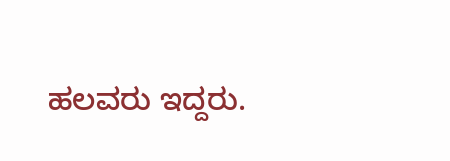ಹಲವರು ಇದ್ದರು.